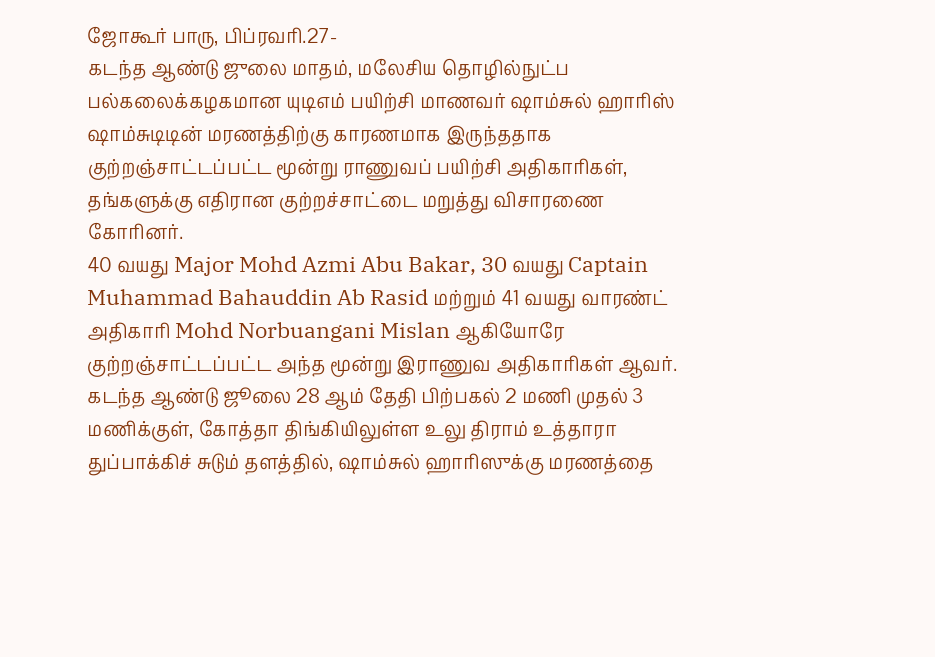ஜோகூர் பாரு, பிப்ரவரி.27-
கடந்த ஆண்டு ஜுலை மாதம், மலேசிய தொழில்நுட்ப பல்கலைக்கழகமான யுடிஎம் பயிற்சி மாணவர் ஷாம்சுல் ஹாரிஸ் ஷாம்சுடிடின் மரணத்திற்கு காரணமாக இருந்ததாக குற்றஞ்சாட்டப்பட்ட மூன்று ராணுவப் பயிற்சி அதிகாரிகள், தங்களுக்கு எதிரான குற்றச்சாட்டை மறுத்து விசாரணை கோரினர்.
40 வயது Major Mohd Azmi Abu Bakar, 30 வயது Captain Muhammad Bahauddin Ab Rasid மற்றும் 41 வயது வாரண்ட் அதிகாரி Mohd Norbuangani Mislan ஆகியோரே குற்றஞ்சாட்டப்பட்ட அந்த மூன்று இராணுவ அதிகாரிகள் ஆவர்.
கடந்த ஆண்டு ஜூலை 28 ஆம் தேதி பிற்பகல் 2 மணி முதல் 3 மணிக்குள், கோத்தா திங்கியிலுள்ள உலு திராம் உத்தாரா துப்பாக்கிச் சுடும் தளத்தில், ஷாம்சுல் ஹாரிஸுக்கு மரணத்தை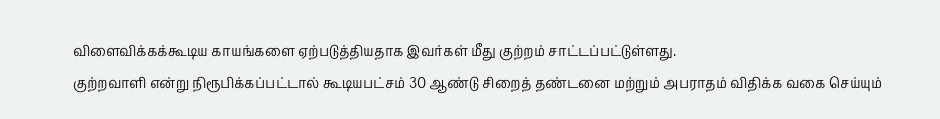விளைவிக்கக்கூடிய காயங்களை ஏற்படுத்தியதாக இவர்கள் மீது குற்றம் சாட்டப்பட்டுள்ளது.
குற்றவாளி என்று நிரூபிக்கப்பட்டால் கூடியபட்சம் 30 ஆண்டு சிறைத் தண்டனை மற்றும் அபராதம் விதிக்க வகை செய்யும்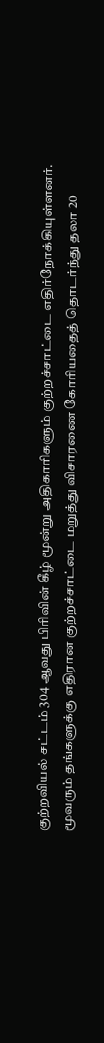குற்றவியல் சட்டம் 304 ஆவது பிரிவின் கீழ் மூன்று அதிகாரிகளும் குற்றச்சாட்டை எதிர்நோக்கியுள்ளனர்.
மூவரும் தங்களுக்கு எதிரான குற்றச்சாட்டை மறுத்து விசாரணை கோரியதைத் தொடர்ந்து தலா 20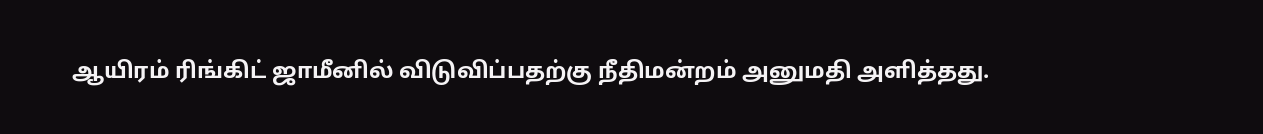ஆயிரம் ரிங்கிட் ஜாமீனில் விடுவிப்பதற்கு நீதிமன்றம் அனுமதி அளித்தது.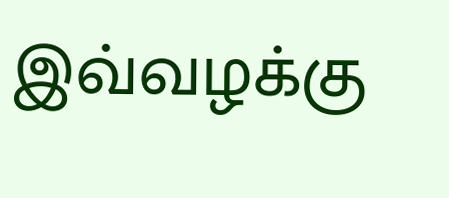இவ்வழக்கு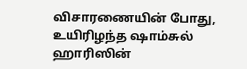விசாரணையின் போது, உயிரிழந்த ஷாம்சுல் ஹாரிஸின்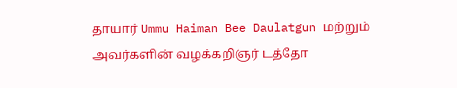தாயார் Ummu Haiman Bee Daulatgun மற்றும் அவர்களின் வழக்கறிஞர் டத்தோ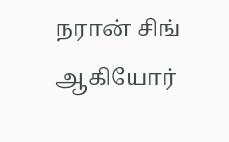நரான் சிங் ஆகியோர்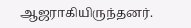ஆஜராகியிருந்தனர்.